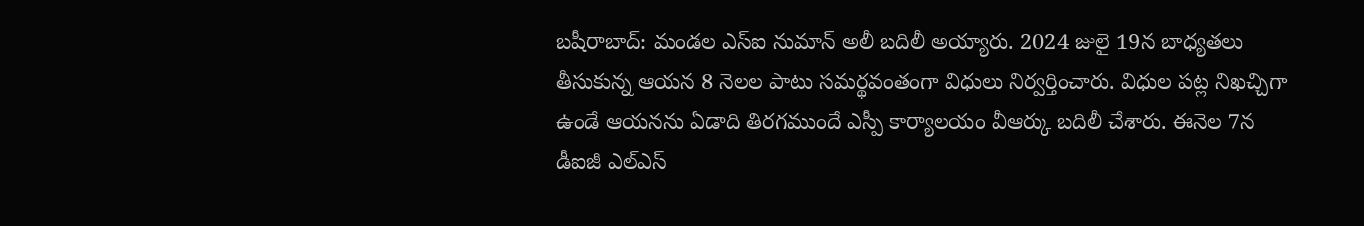బషీరాబాద్: మండల ఎస్ఐ నుమాన్ అలీ బదిలీ అయ్యారు. 2024 జులై 19న బాధ్యతలు తీసుకున్న ఆయన 8 నెలల పాటు సమర్థవంతంగా విధులు నిర్వర్తించారు. విధుల పట్ల నిఖచ్చిగా ఉండే ఆయనను ఏడాది తిరగముందే ఎస్పీ కార్యాలయం వీఆర్కు బదిలీ చేశారు. ఈనెల 7న డీఐజీ ఎల్ఎస్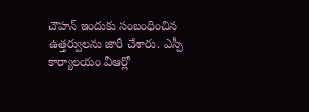చౌహన్ ఇందుకు సంబంధించిన ఉత్తర్వులను జారీ చేశారు. ఎస్పీ కార్యాలయం వీఆర్లో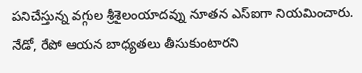పనిచేస్తున్న వగ్గుల శ్రీశైలంయాదవ్ను నూతన ఎస్ఐగా నియమించారు. నేడో, రేపో ఆయన బాధ్యతలు తీసుకుంటారని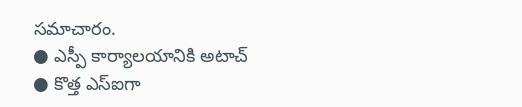సమాచారం.
● ఎస్పీ కార్యాలయానికి అటాచ్
● కొత్త ఎస్ఐగా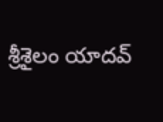శ్రీశైలం యాదవ్